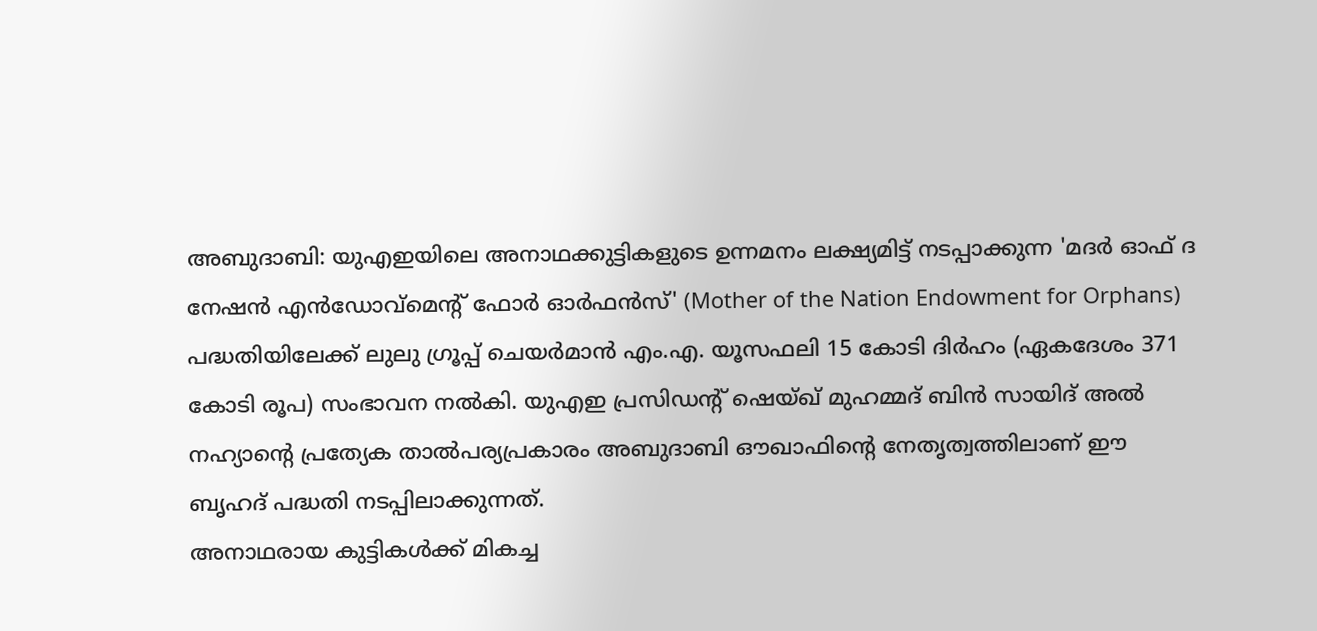അബുദാബി: യുഎഇയിലെ അനാഥക്കുട്ടികളുടെ ഉന്നമനം ലക്ഷ്യമിട്ട് നടപ്പാക്കുന്ന 'മദർ ഓഫ് ദ നേഷൻ എൻഡോവ്മെന്റ് ഫോർ ഓർഫൻസ്' (Mother of the Nation Endowment for Orphans) പദ്ധതിയിലേക്ക് ലുലു ഗ്രൂപ്പ് ചെയർമാൻ എം.എ. യൂസഫലി 15 കോടി ദിർഹം (ഏകദേശം 371 കോടി രൂപ) സംഭാവന നൽകി. യുഎഇ പ്രസിഡന്റ് ഷെയ്ഖ് മുഹമ്മദ് ബിൻ സായിദ് അൽ നഹ്യാന്റെ പ്രത്യേക താൽപര്യപ്രകാരം അബുദാബി ഔഖാഫിന്റെ നേതൃത്വത്തിലാണ് ഈ ബൃഹദ് പദ്ധതി നടപ്പിലാക്കുന്നത്.
അനാഥരായ കുട്ടികൾക്ക് മികച്ച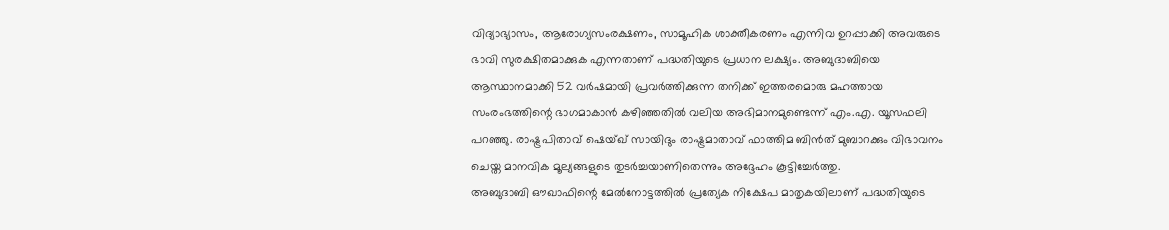വിദ്യാഭ്യാസം, ആരോഗ്യസംരക്ഷണം, സാമൂഹിക ശാക്തീകരണം എന്നിവ ഉറപ്പാക്കി അവരുടെ ഭാവി സുരക്ഷിതമാക്കുക എന്നതാണ് പദ്ധതിയുടെ പ്രധാന ലക്ഷ്യം. അബുദാബിയെ ആസ്ഥാനമാക്കി 52 വർഷമായി പ്രവർത്തിക്കുന്ന തനിക്ക് ഇത്തരമൊരു മഹത്തായ സംരംഭത്തിന്റെ ഭാഗമാകാൻ കഴിഞ്ഞതിൽ വലിയ അഭിമാനമുണ്ടെന്ന് എം.എ. യൂസഫലി പറഞ്ഞു. രാഷ്ട്രപിതാവ് ഷെയ്ഖ് സായിദും രാഷ്ട്രമാതാവ് ഫാത്തിമ ബിൻത് മുബാറക്കും വിഭാവനം ചെയ്ത മാനവിക മൂല്യങ്ങളുടെ തുടർച്ചയാണിതെന്നും അദ്ദേഹം കൂട്ടിച്ചേർത്തു.
അബുദാബി ഔഖാഫിന്റെ മേൽനോട്ടത്തിൽ പ്രത്യേക നിക്ഷേപ മാതൃകയിലാണ് പദ്ധതിയുടെ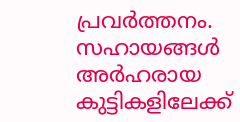പ്രവർത്തനം. സഹായങ്ങൾ അർഹരായ കുട്ടികളിലേക്ക്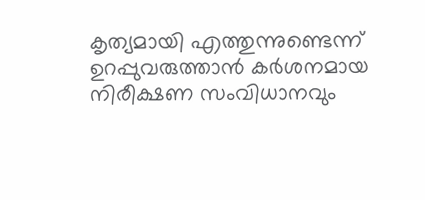കൃത്യമായി എത്തുന്നുണ്ടെന്ന് ഉറപ്പുവരുത്താൻ കർശനമായ നിരീക്ഷണ സംവിധാനവും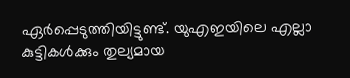ഏർപ്പെടുത്തിയിട്ടുണ്ട്. യുഎഇയിലെ എല്ലാ കുട്ടികൾക്കും തുല്യമായ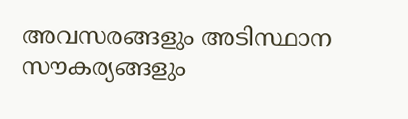അവസരങ്ങളും അടിസ്ഥാന സൗകര്യങ്ങളും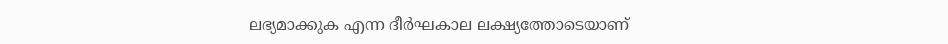ലഭ്യമാക്കുക എന്ന ദീർഘകാല ലക്ഷ്യത്തോടെയാണ്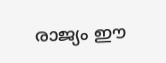രാജ്യം ഈ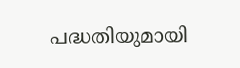പദ്ധതിയുമായി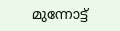മുന്നോട്ട്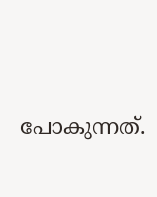പോകുന്നത്.